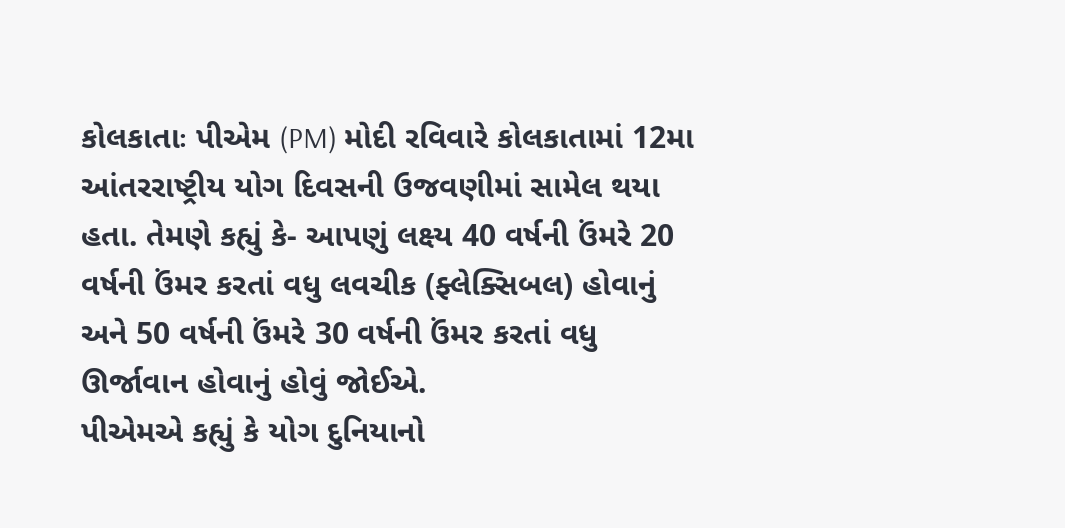કોલકાતાઃ પીએમ (PM) મોદી રવિવારે કોલકાતામાં 12મા આંતરરાષ્ટ્રીય યોગ દિવસની ઉજવણીમાં સામેલ થયા હતા. તેમણે કહ્યું કે- આપણું લક્ષ્ય 40 વર્ષની ઉંમરે 20 વર્ષની ઉંમર કરતાં વધુ લવચીક (ફ્લેક્સિબલ) હોવાનું અને 50 વર્ષની ઉંમરે 30 વર્ષની ઉંમર કરતાં વધુ ઊર્જાવાન હોવાનું હોવું જોઈએ.
પીએમએ કહ્યું કે યોગ દુનિયાનો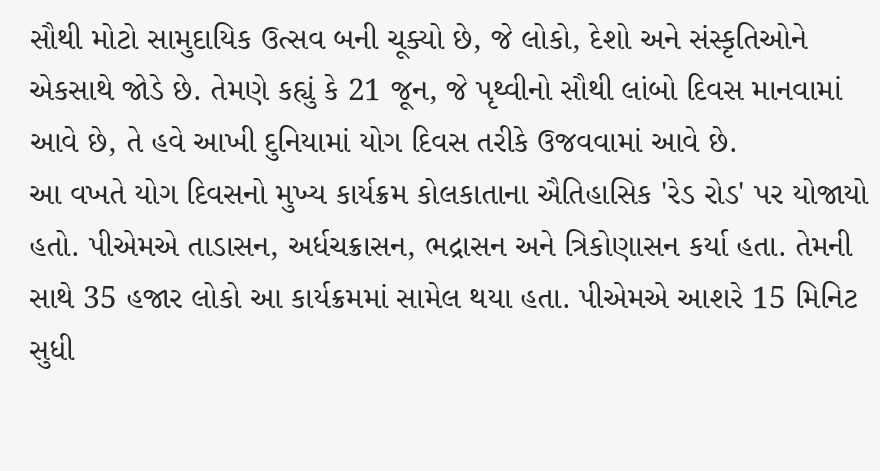સૌથી મોટો સામુદાયિક ઉત્સવ બની ચૂક્યો છે, જે લોકો, દેશો અને સંસ્કૃતિઓને એકસાથે જોડે છે. તેમણે કહ્યું કે 21 જૂન, જે પૃથ્વીનો સૌથી લાંબો દિવસ માનવામાં આવે છે, તે હવે આખી દુનિયામાં યોગ દિવસ તરીકે ઉજવવામાં આવે છે.
આ વખતે યોગ દિવસનો મુખ્ય કાર્યક્રમ કોલકાતાના ઐતિહાસિક 'રેડ રોડ' પર યોજાયો હતો. પીએમએ તાડાસન, અર્ધચક્રાસન, ભદ્રાસન અને ત્રિકોણાસન કર્યા હતા. તેમની સાથે 35 હજાર લોકો આ કાર્યક્રમમાં સામેલ થયા હતા. પીએમએ આશરે 15 મિનિટ સુધી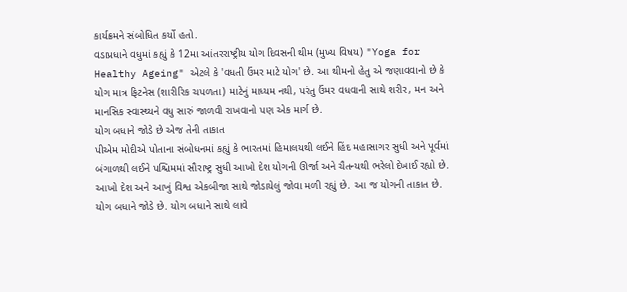કાર્યક્રમને સંબોધિત કર્યો હતો.
વડાપ્રધાને વધુમાં કહ્યું કે 12મા આંતરરાષ્ટ્રીય યોગ દિવસની થીમ (મુખ્ય વિષય) "Yoga for Healthy Ageing" એટલે કે 'વધતી ઉંમર માટે યોગ' છે. આ થીમનો હેતુ એ જણાવવાનો છે કે યોગ માત્ર ફિટનેસ (શારીરિક ચપળતા) માટેનું માધ્યમ નથી, પરંતુ ઉંમર વધવાની સાથે શરીર, મન અને માનસિક સ્વાસ્થ્યને વધુ સારું જાળવી રાખવાનો પણ એક માર્ગ છે.
યોગ બધાને જોડે છે એજ તેની તાકાત
પીએમ મોદીએ પોતાના સંબોધનમાં કહ્યું કે ભારતમાં હિમાલયથી લઈને હિંદ મહાસાગર સુધી અને પૂર્વમાં બંગાળથી લઈને પશ્ચિમમાં સૌરાષ્ટ્ર સુધી આખો દેશ યોગની ઊર્જા અને ચૈતન્યથી ભરેલો દેખાઈ રહ્યો છે. આખો દેશ અને આખું વિશ્વ એકબીજા સાથે જોડાયેલું જોવા મળી રહ્યું છે. આ જ યોગની તાકાત છે. યોગ બધાને જોડે છે. યોગ બધાને સાથે લાવે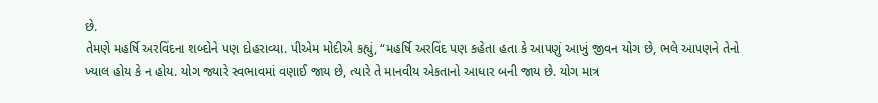છે.
તેમણે મહર્ષિ અરવિંદના શબ્દોને પણ દોહરાવ્યા. પીએમ મોદીએ કહ્યું, “મહર્ષિ અરવિંદ પણ કહેતા હતા કે આપણું આખું જીવન યોગ છે, ભલે આપણને તેનો ખ્યાલ હોય કે ન હોય. યોગ જ્યારે સ્વભાવમાં વણાઈ જાય છે, ત્યારે તે માનવીય એકતાનો આધાર બની જાય છે. યોગ માત્ર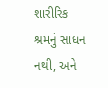શારીરિક શ્રમનું સાધન નથી, અને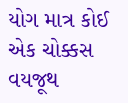યોગ માત્ર કોઈ એક ચોક્કસ વયજૂથ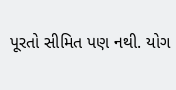પૂરતો સીમિત પણ નથી. યોગ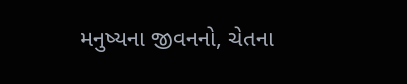મનુષ્યના જીવનનો, ચેતના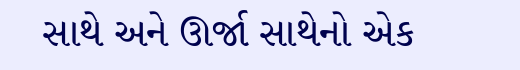સાથે અને ઊર્જા સાથેનો એક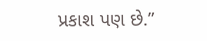પ્રકાશ પણ છે.”